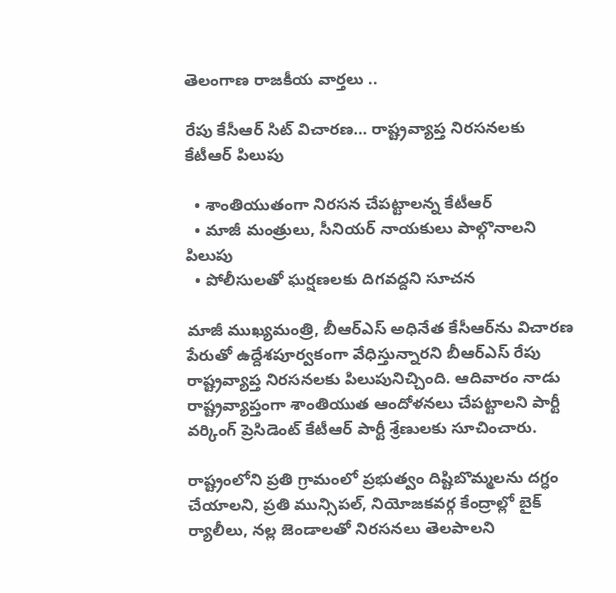తెలంగాణ రాజకీయ వార్తలు ..

రేపు కేసీఆర్ సిట్ విచారణ… రాష్ట్రవ్యాప్త నిరసనలకు కేటీఆర్ పిలుపు

  • శాంతియుతంగా నిరసన చేపట్టాలన్న కేటీఆర్
  • మాజీ మంత్రులు, సీనియర్ నాయకులు పాల్గొనాలని పిలుపు
  • పోలీసులతో ఘర్షణలకు దిగవద్దని సూచన

మాజీ ముఖ్యమంత్రి, బీఆర్ఎస్ అధినేత కేసీఆర్‌ను విచారణ పేరుతో ఉద్దేశపూర్వకంగా వేధిస్తున్నారని బీఆర్ఎస్ రేపు రాష్ట్రవ్యాప్త నిరసనలకు పిలుపునిచ్చింది. ఆదివారం నాడు రాష్ట్రవ్యాప్తంగా శాంతియుత ఆందోళనలు చేపట్టాలని పార్టీ వర్కింగ్ ప్రెసిడెంట్ కేటీఆర్ పార్టీ శ్రేణులకు సూచించారు.

రాష్ట్రంలోని ప్రతి గ్రామంలో ప్రభుత్వం దిష్టిబొమ్మలను దగ్ధం చేయాలని, ప్రతి మున్సిపల్, నియోజకవర్గ కేంద్రాల్లో బైక్ ర్యాలీలు, నల్ల జెండాలతో నిరసనలు తెలపాలని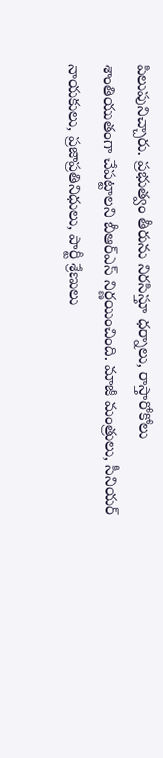పిలుపునిచ్చారు. ప్రభుత్వం తీరును నిరసిస్తూ ధర్నాలు, రాస్తారోకోలు శాంతియుతంగా చేపట్టాలని బీఆర్ఎస్ నిర్ణయించింది. మాజీ మంత్రులు, సీనియర్ నాయకులు, ప్రజాప్రతినిధులు, పార్టీ శ్రేణులు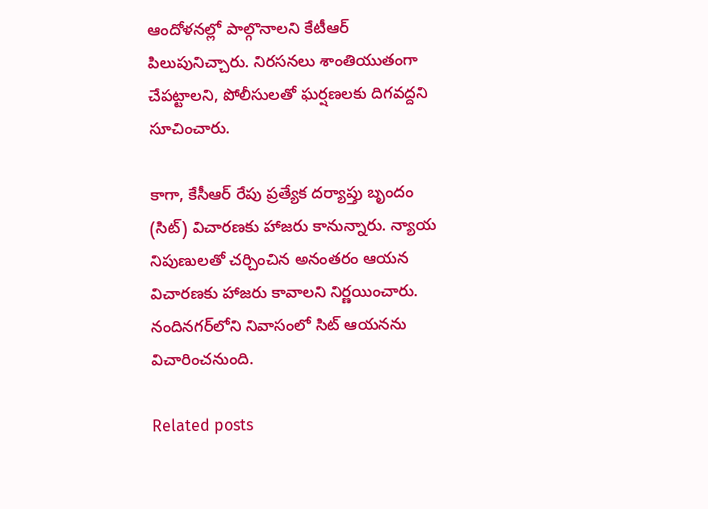ఆందోళనల్లో పాల్గొనాలని కేటీఆర్ పిలుపునిచ్చారు. నిరసనలు శాంతియుతంగా చేపట్టాలని, పోలీసులతో ఘర్షణలకు దిగవద్దని సూచించారు.

కాగా, కేసీఆర్ రేపు ప్రత్యేక దర్యాప్తు బృందం (సిట్) విచారణకు హాజరు కానున్నారు. న్యాయ నిపుణులతో చర్చించిన అనంతరం ఆయన విచారణకు హాజరు కావాలని నిర్ణయించారు. నందినగర్‌లోని నివాసంలో సిట్ ఆయనను విచారించనుంది.

Related posts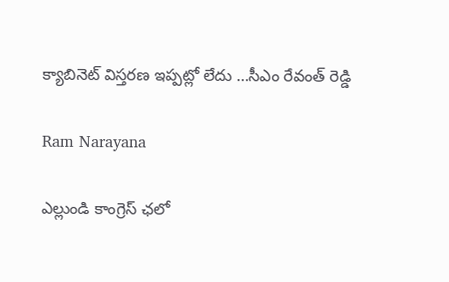క్యాబినెట్ విస్తరణ ఇప్పట్లో లేదు …సీఎం రేవంత్ రెడ్డి

Ram Narayana

ఎల్లుండి కాంగ్రెస్ ఛలో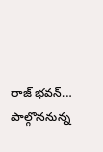రాజ్ భవన్… పాల్గొననున్న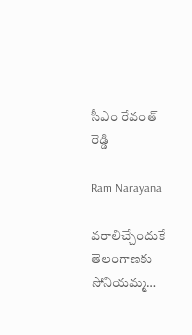సీఎం రేవంత్ రెడ్డి

Ram Narayana

వరాలిచ్చేందుకే తెలంగాణకు సోనియమ్మ…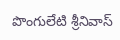పొంగులేటి శ్రీనివాస్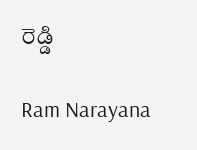రెడ్డి

Ram Narayana